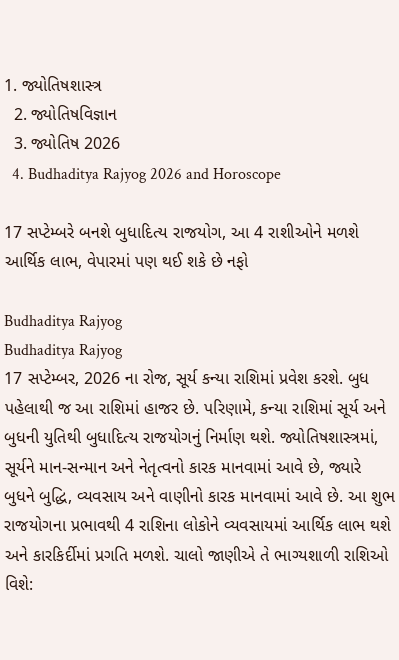1. જ્યોતિષશાસ્ત્ર
  2. જ્યોતિષવિજ્ઞાન
  3. જ્યોતિષ 2026
  4. Budhaditya Rajyog 2026 and Horoscope

17 સપ્ટેમ્બરે બનશે બુધાદિત્ય રાજયોગ, આ 4 રાશીઓને મળશે આર્થિક લાભ, વેપારમાં પણ થઈ શકે છે નફો

Budhaditya Rajyog
Budhaditya Rajyog
17 સપ્ટેમ્બર, 2026 ના રોજ, સૂર્ય કન્યા રાશિમાં પ્રવેશ કરશે. બુધ પહેલાથી જ આ રાશિમાં હાજર છે. પરિણામે, કન્યા રાશિમાં સૂર્ય અને બુધની યુતિથી બુધાદિત્ય રાજયોગનું નિર્માણ થશે. જ્યોતિષશાસ્ત્રમાં, સૂર્યને માન-સન્માન અને નેતૃત્વનો કારક માનવામાં આવે છે, જ્યારે બુધને બુદ્ધિ, વ્યવસાય અને વાણીનો કારક માનવામાં આવે છે. આ શુભ રાજયોગના પ્રભાવથી 4 રાશિના લોકોને વ્યવસાયમાં આર્થિક લાભ થશે અને કારકિર્દીમાં પ્રગતિ મળશે. ચાલો જાણીએ તે ભાગ્યશાળી રાશિઓ વિશે: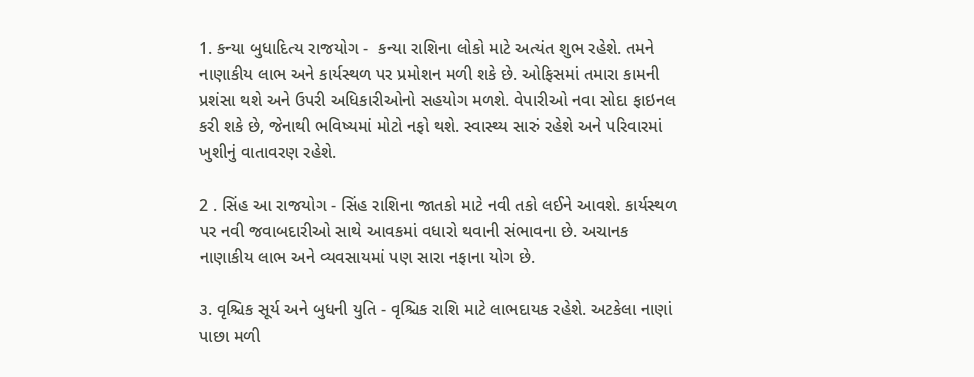1. કન્યા બુધાદિત્ય રાજયોગ -  કન્યા રાશિના લોકો માટે અત્યંત શુભ રહેશે. તમને નાણાકીય લાભ અને કાર્યસ્થળ પર પ્રમોશન મળી શકે છે. ઓફિસમાં તમારા કામની પ્રશંસા થશે અને ઉપરી અધિકારીઓનો સહયોગ મળશે. વેપારીઓ નવા સોદા ફાઇનલ કરી શકે છે, જેનાથી ભવિષ્યમાં મોટો નફો થશે. સ્વાસ્થ્ય સારું રહેશે અને પરિવારમાં ખુશીનું વાતાવરણ રહેશે.

2 . સિંહ આ રાજયોગ - સિંહ રાશિના જાતકો માટે નવી તકો લઈને આવશે. કાર્યસ્થળ પર નવી જવાબદારીઓ સાથે આવકમાં વધારો થવાની સંભાવના છે. અચાનક નાણાકીય લાભ અને વ્યવસાયમાં પણ સારા નફાના યોગ છે.

૩. વૃશ્ચિક સૂર્ય અને બુધની યુતિ - વૃશ્ચિક રાશિ માટે લાભદાયક રહેશે. અટકેલા નાણાં પાછા મળી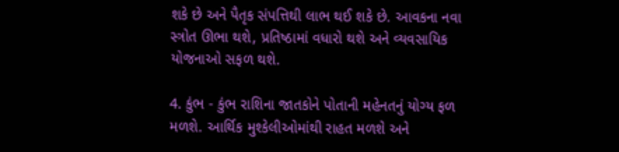શકે છે અને પૈતૃક સંપત્તિથી લાભ થઈ શકે છે. આવકના નવા સ્ત્રોત ઊભા થશે, પ્રતિષ્ઠામાં વધારો થશે અને વ્યવસાયિક યોજનાઓ સફળ થશે.

4. કુંભ - કુંભ રાશિના જાતકોને પોતાની મહેનતનું યોગ્ય ફળ મળશે. આર્થિક મુશ્કેલીઓમાંથી રાહત મળશે અને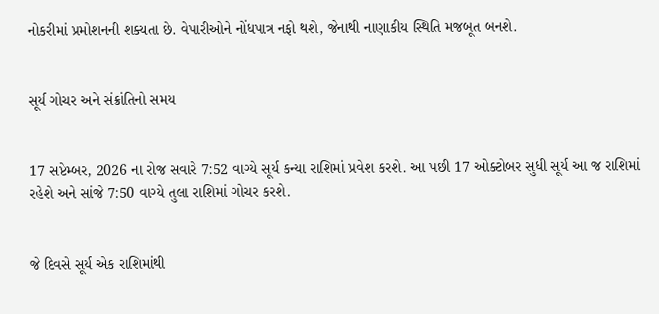નોકરીમાં પ્રમોશનની શક્યતા છે. વેપારીઓને નોંધપાત્ર નફો થશે, જેનાથી નાણાકીય સ્થિતિ મજબૂત બનશે.


સૂર્ય ગોચર અને સંક્રાંતિનો સમય


17 સપ્ટેમ્બર, 2026 ના રોજ સવારે 7:52 વાગ્યે સૂર્ય કન્યા રાશિમાં પ્રવેશ કરશે. આ પછી 17 ઓક્ટોબર સુધી સૂર્ય આ જ રાશિમાં રહેશે અને સાંજે 7:50 વાગ્યે તુલા રાશિમાં ગોચર કરશે.


જે દિવસે સૂર્ય એક રાશિમાંથી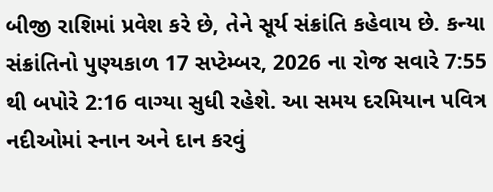બીજી રાશિમાં પ્રવેશ કરે છે, તેને સૂર્ય સંક્રાંતિ કહેવાય છે. કન્યા સંક્રાંતિનો પુણ્યકાળ 17 સપ્ટેમ્બર, 2026 ના રોજ સવારે 7:55 થી બપોરે 2:16 વાગ્યા સુધી રહેશે. આ સમય દરમિયાન પવિત્ર નદીઓમાં સ્નાન અને દાન કરવું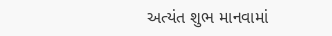અત્યંત શુભ માનવામાં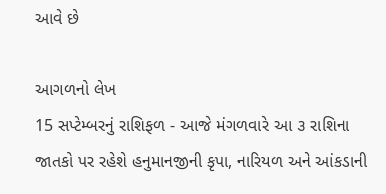આવે છે

આગળનો લેખ
15 સપ્ટેમ્બરનું રાશિફળ - આજે મંગળવારે આ ૩ રાશિના જાતકો પર રહેશે હનુમાનજીની કૃપા, નારિયળ અને આંકડાની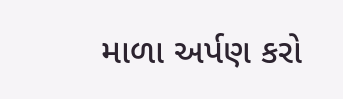માળા અર્પણ કરો